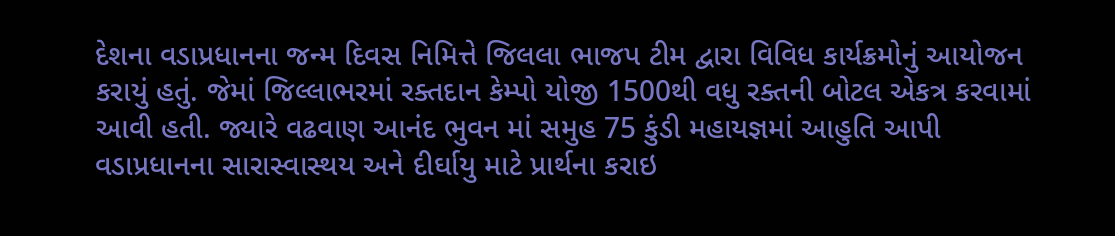દેશના વડાપ્રધાનના જન્મ દિવસ નિમિત્તે જિલલા ભાજપ ટીમ દ્વારા વિવિધ કાર્યક્રમોનું આયોજન કરાયું હતું. જેમાં જિલ્લાભરમાં રક્તદાન કેમ્પો યોજી 1500થી વધુ રક્તની બોટલ એકત્ર કરવામાં આવી હતી. જ્યારે વઢવાણ આનંદ ભુવન માં સમુહ 75 કુંડી મહાયજ્ઞમાં આહુતિ આપી વડાપ્રધાનના સારાસ્વાસ્થય અને દીર્ઘાયુ માટે પ્રાર્થના કરાઇ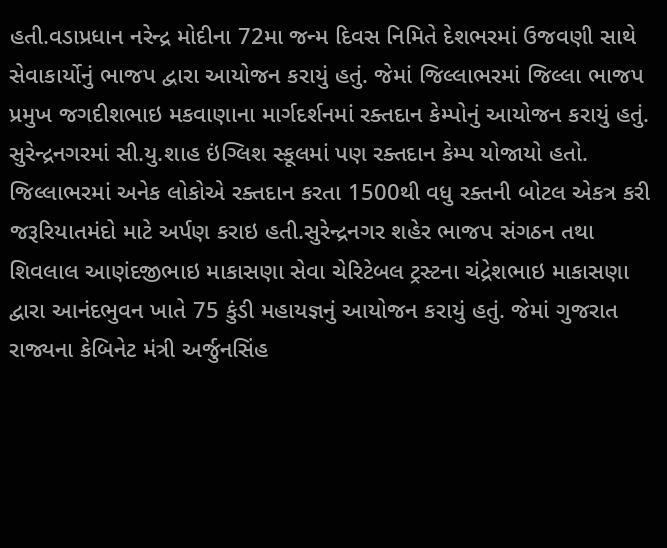હતી.વડાપ્રધાન નરેન્દ્ર મોદીના 72મા જન્મ દિવસ નિમિતે દેશભરમાં ઉજવણી સાથે સેવાકાર્યોનું ભાજપ દ્વારા આયોજન કરાયું હતું. જેમાં જિલ્લાભરમાં જિલ્લા ભાજપ પ્રમુખ જગદીશભાઇ મકવાણાના માર્ગદર્શનમાં રક્તદાન કેમ્પોનું આયોજન કરાયું હતું. સુરેન્દ્રનગરમાં સી.યુ.શાહ ઇંગ્લિશ સ્કૂલમાં પણ રક્તદાન કેમ્પ યોજાયો હતો. જિલ્લાભરમાં અનેક લોકોએ રક્તદાન કરતા 1500થી વધુ રક્તની બોટલ એકત્ર કરી જરૂરિયાતમંદો માટે અર્પણ કરાઇ હતી.સુરેન્દ્રનગર શહેર ભાજપ સંગઠન તથા શિવલાલ આણંદજીભાઇ માકાસણા સેવા ચેરિટેબલ ટ્રસ્ટના ચંદ્રેશભાઇ માકાસણા દ્વારા આનંદભુવન ખાતે 75 કુંડી મહાયજ્ઞનું આયોજન કરાયું હતું. જેમાં ગુજરાત રાજ્યના કેબિનેટ મંત્રી અર્જુનસિંહ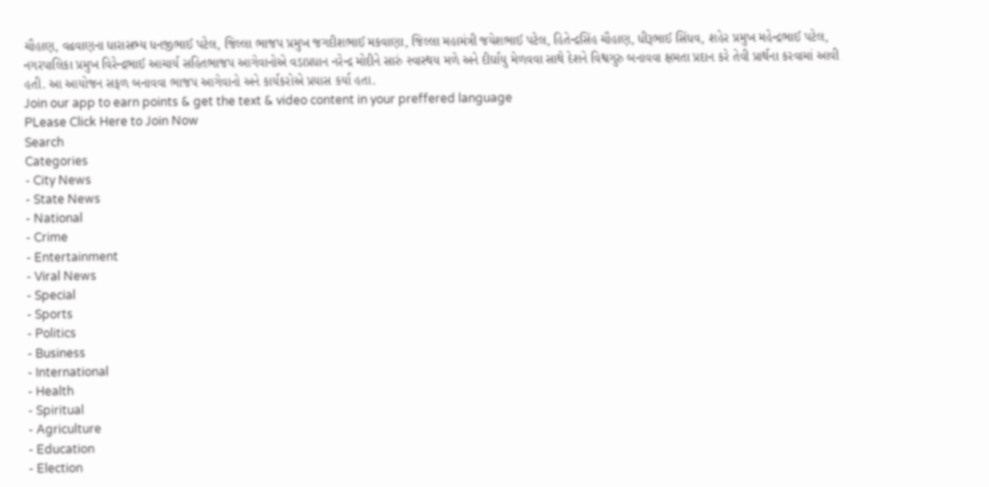ચૌહાણ, વઢવાણના ધારાસભ્ય ધનજીભાઈ પટેલ, જિલ્લા ભાજપ પ્રમુખ જગદીશભાઈ મકવાણા, જિલ્લા મહામંત્રી જયેશભાઈ પટેલ, હિતેન્દ્રસિંહ ચૌહાણ, ધીરૂભાઈ સિંધવ, શહેર પ્રમુખ મહેન્દ્રભાઈ પટેલ, નગરપાલિકા પ્રમુખ વિરેન્દ્રભાઈ આચાર્ય સહિતભાજપ આગેવાનોએ વડાપ્રધાન નરેન્દ્ર મોદીને સારું સ્વાસ્થય મળે અને દીર્ઘાયુ મેળવવા સાથે દેશને વિશ્વગુરુ બનાવવા ક્ષમતા પ્રદાન કરે તેવી પ્રાર્થના કરવામાં આવી હતી. આ આયોજન સફળ બનાવવા ભાજપ આગેવાનો અને કાર્યકરોએ પ્રયાસ કર્યા હતા.
Join our app to earn points & get the text & video content in your preffered language
PLease Click Here to Join Now
Search
Categories
- City News
- State News
- National
- Crime
- Entertainment
- Viral News
- Special
- Sports
- Politics
- Business
- International
- Health
- Spiritual
- Agriculture
- Education
- Election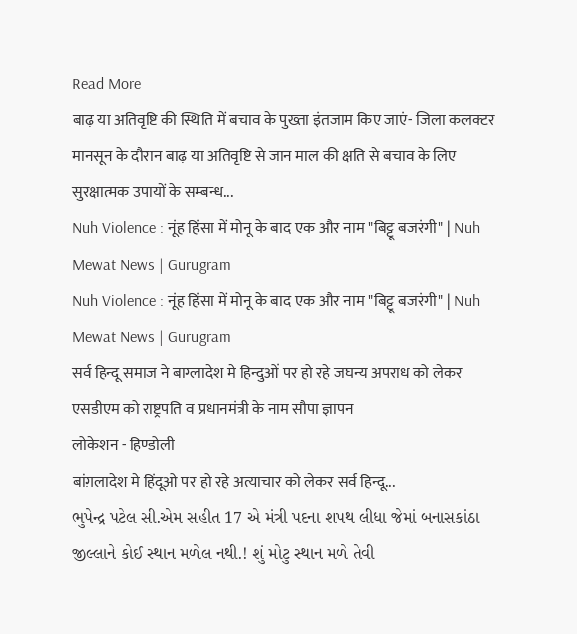Read More
बाढ़ या अतिवृष्टि की स्थिति में बचाव के पुख्ता इंतजाम किए जाएं- जिला कलक्टर
मानसून के दौरान बाढ़ या अतिवृष्टि से जान माल की क्षति से बचाव के लिए सुरक्षात्मक उपायों के सम्बन्ध...
Nuh Violence : नूंह हिंसा में मोनू के बाद एक और नाम "बिट्टू बजरंगी" | Nuh Mewat News | Gurugram
Nuh Violence : नूंह हिंसा में मोनू के बाद एक और नाम "बिट्टू बजरंगी" | Nuh Mewat News | Gurugram
सर्व हिन्दू समाज ने बाग्लादेश मे हिन्दुओं पर हो रहे जघन्य अपराध को लेकर एसडीएम को राष्ट्रपति व प्रधानमंत्री के नाम सौपा ज्ञापन
लोकेशन - हिण्डोली
बांग़लादेश मे हिंदूओ पर हो रहे अत्याचार को लेकर सर्व हिन्दू...
ભુપેન્દ્ર પટેલ સી.એમ સહીત 17 એ મંત્રી પદના શપથ લીધા જેમાં બનાસકાંઠા જીલ્લાને કોઈ સ્થાન મળેલ નથી.! શું મોટુ સ્થાન મળે તેવી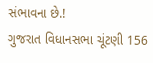સંભાવના છે.!
ગુજરાત વિધાનસભા ચૂંટણી 156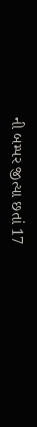ની બમ્પર જીત્યા છતાં 17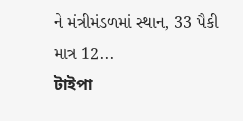ને મંત્રીમંડળમાં સ્થાન, 33 પૈકી માત્ર 12...
টাইপা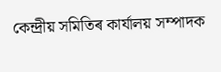কেন্দ্ৰীয় সমিতিৰ কাৰ্যালয় সম্পাদক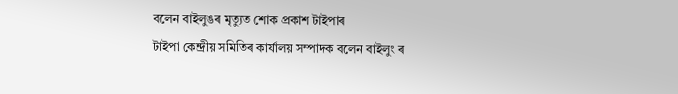বলেন বাইলুঙৰ মৃত্যুত শোক প্ৰকাশ টাইপাৰ
টাইপা কেন্দ্ৰীয় সমিতিৰ কাৰ্যালয় সম্পাদক বলেন বাইলুং ৰ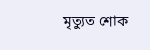মৃত্যুত শোক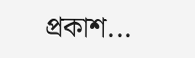প্ৰকাশ...